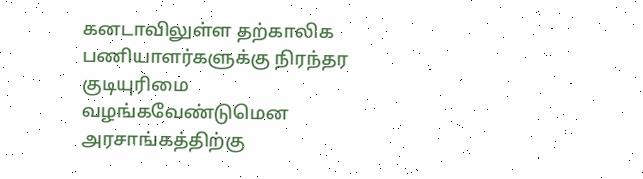கனடாவிலுள்ள தற்காலிக பணியாளர்களுக்கு நிரந்தர குடியுரிமை வழங்கவேண்டுமென அரசாங்கத்திற்கு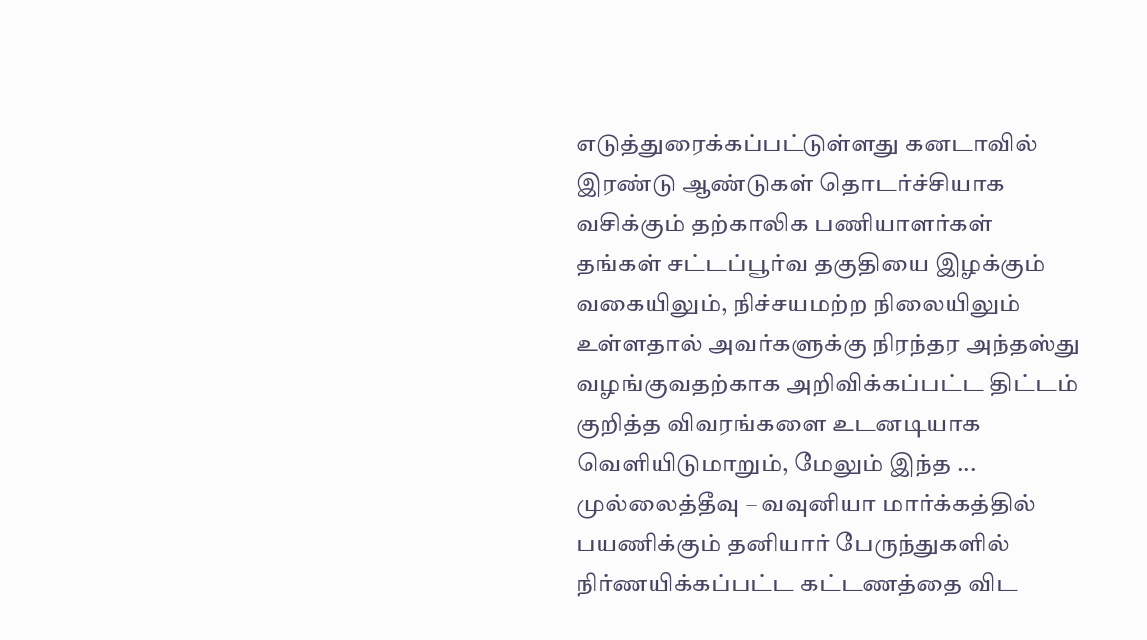எடுத்துரைக்கப்பட்டுள்ளது கனடாவில் இரண்டு ஆண்டுகள் தொடர்ச்சியாக வசிக்கும் தற்காலிக பணியாளர்கள் தங்கள் சட்டப்பூர்வ தகுதியை இழக்கும் வகையிலும், நிச்சயமற்ற நிலையிலும் உள்ளதால் அவர்களுக்கு நிரந்தர அந்தஸ்து வழங்குவதற்காக அறிவிக்கப்பட்ட திட்டம் குறித்த விவரங்களை உடனடியாக வெளியிடுமாறும், மேலும் இந்த ...
முல்லைத்தீவு – வவுனியா மார்க்கத்தில் பயணிக்கும் தனியார் பேருந்துகளில் நிர்ணயிக்கப்பட்ட கட்டணத்தை விட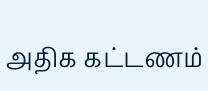அதிக கட்டணம்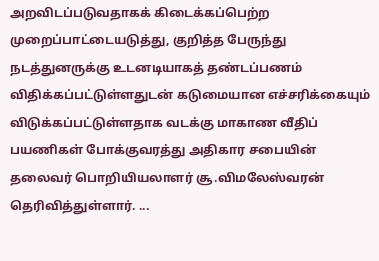அறவிடப்படுவதாகக் கிடைக்கப்பெற்ற முறைப்பாட்டையடுத்து, குறித்த பேருந்து நடத்துனருக்கு உடனடியாகத் தண்டப்பணம் விதிக்கப்பட்டுள்ளதுடன் கடுமையான எச்சரிக்கையும் விடுக்கப்பட்டுள்ளதாக வடக்கு மாகாண வீதிப் பயணிகள் போக்குவரத்து அதிகார சபையின் தலைவர் பொறியியலாளர் சூ.விமலேஸ்வரன் தெரிவித்துள்ளார். ...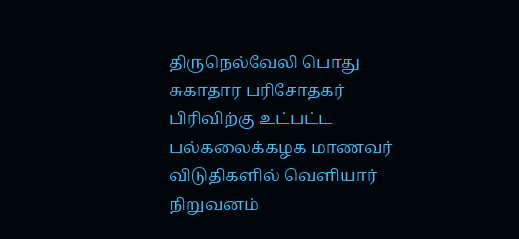திருநெல்வேலி பொது சுகாதார பரிசோதகர் பிரிவிற்கு உட்பட்ட பல்கலைக்கழக மாணவர் விடுதிகளில் வெளியார் நிறுவனம்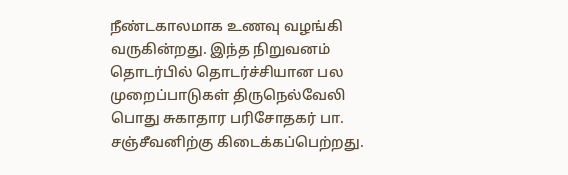நீண்டகாலமாக உணவு வழங்கி வருகின்றது. இந்த நிறுவனம் தொடர்பில் தொடர்ச்சியான பல முறைப்பாடுகள் திருநெல்வேலி பொது சுகாதார பரிசோதகர் பா. சஞ்சீவனிற்கு கிடைக்கப்பெற்றது.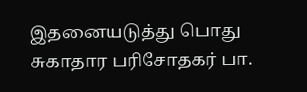இதனையடுத்து பொது சுகாதார பரிசோதகர் பா.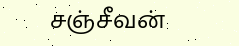சஞ்சீவன்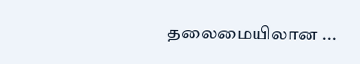தலைமையிலான ...